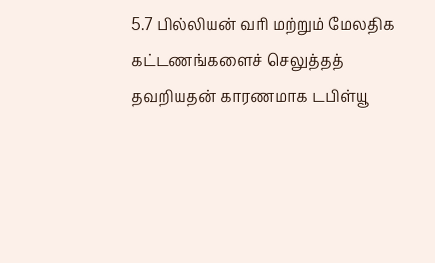5.7 பில்லியன் வரி மற்றும் மேலதிக கட்டணங்களைச் செலுத்தத் தவறியதன் காரணமாக டபிள்யூ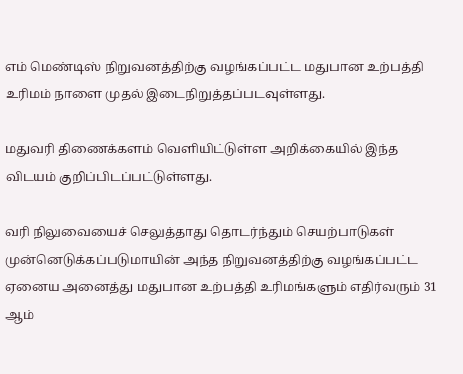எம் மெண்டிஸ் நிறுவனத்திற்கு வழங்கப்பட்ட மதுபான உற்பத்தி உரிமம் நாளை முதல் இடைநிறுத்தப்படவுள்ளது.

மதுவரி திணைக்களம் வெளியிட்டுள்ள அறிக்கையில் இந்த விடயம் குறிப்பிடப்பட்டுள்ளது.

வரி நிலுவையைச் செலுத்தாது தொடர்ந்தும் செயற்பாடுகள் முன்னெடுக்கப்படுமாயின் அந்த நிறுவனத்திற்கு வழங்கப்பட்ட ஏனைய அனைத்து மதுபான உற்பத்தி உரிமங்களும் எதிர்வரும் 31 ஆம்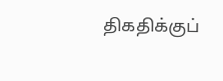திகதிக்குப்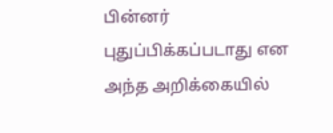பின்னர் புதுப்பிக்கப்படாது என அந்த அறிக்கையில்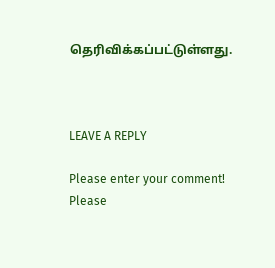தெரிவிக்கப்பட்டுள்ளது.



LEAVE A REPLY

Please enter your comment!
Please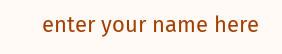enter your name here